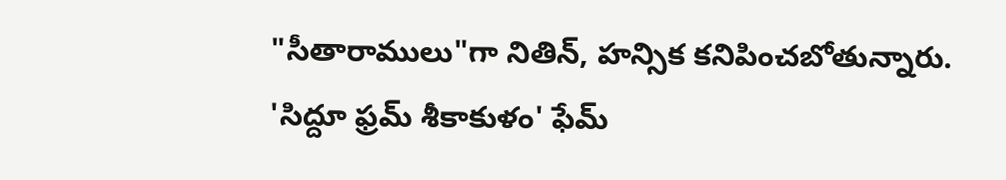"సీతారాములు"గా నితిన్, హన్సిక కనిపించబోతున్నారు. 'సిద్దూ ఫ్రమ్ శీకాకుళం' ఫేమ్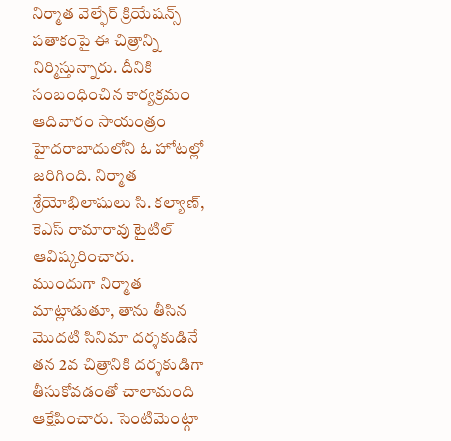నిర్మాత వెల్ఫేర్ క్రియేషన్స్ పతాకంపై ఈ చిత్రాన్ని నిర్మిస్తున్నారు. దీనికి సంబంధించిన కార్యక్రమం ఆదివారం సాయంత్రం హైదరాబాదులోని ఓ హోటల్లో జరిగింది. నిర్మాత శ్రేయోభిలాషులు సి. కల్యాణ్, కెఎస్ రామారావు టైటిల్ ఆవిష్కరించారు.
ముందుగా నిర్మాత మాట్లాడుతూ, తాను తీసిన మొదటి సినిమా దర్శకుడినే తన 2వ చిత్రానికి దర్శకుడిగా తీసుకోవడంతో చాలామంది ఆక్షేపించారు. సెంటిమెంట్గా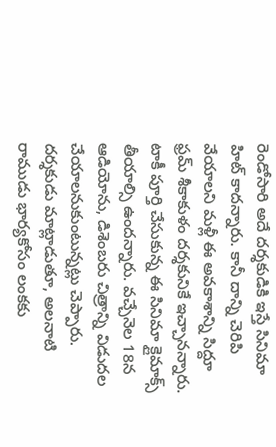రెండోసారి అదే దర్శకుడికి ఇస్తే సినిమా హిట్ కాదన్నారు. కానీ దాన్ని చెరిపి వేయాలని మళ్లీ ఈ అవకాశాన్ని సిద్దూ ఫ్రమ్ శీకాకుళం దర్శకునికే ఇచ్చానన్నారు. టాకీ పూర్తి చేసుకున్న ఈ సినిమా క్లైమాక్స్ తీయాల్సి ఉందన్నారు. వచ్చేనెల 18న ఆడియోను, డిశెంబరు చిత్రాన్ని విడుదల చేయాలనుకుంటున్నట్లు చెప్పారు.
దర్శకుడు మాట్లాడుతూ, అలనాటి రాముడు భార్యకోసం లంకకు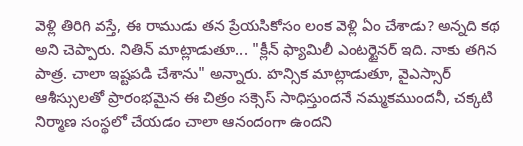వెళ్లి తిరిగి వస్తే, ఈ రాముడు తన ప్రేయసికోసం లంక వెళ్లి ఏం చేశాడు? అన్నది కథ అని చెప్పారు. నితిన్ మాట్లాడుతూ... "క్లీన్ ఫ్యామిలీ ఎంటర్టైనర్ ఇది. నాకు తగిన పాత్ర. చాలా ఇష్టపడి చేశాను" అన్నారు. హన్సిక మాట్లాడుతూ, వైఎస్సార్ ఆశీస్సులతో ప్రారంభమైన ఈ చిత్రం సక్సెస్ సాధిస్తుందనే నమ్మకముందనీ, చక్కటి నిర్మాణ సంస్థలో చేయడం చాలా ఆనందంగా ఉందని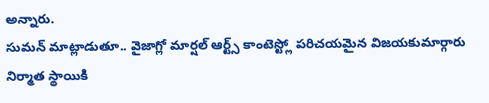అన్నారు.
సుమన్ మాట్లాడుతూ.. వైజాగ్లో మార్షల్ ఆర్ట్స్ కాంటెస్ట్లో పరిచయమైన విజయకుమార్గారు నిర్మాత స్థాయికి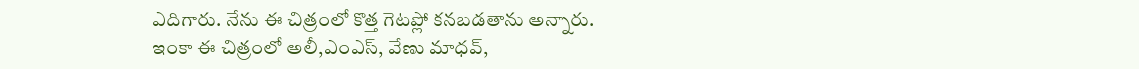ఎదిగారు. నేను ఈ చిత్రంలో కొత్త గెటప్లో కనబడతాను అన్నారు.
ఇంకా ఈ చిత్రంలో అలీ,ఎంఎస్, వేణు మాధవ్,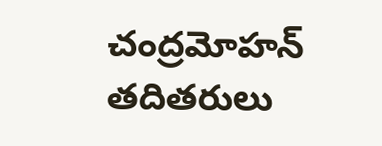చంద్రమోహన్ తదితరులు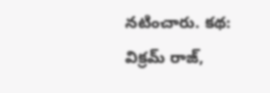నటించారు. కథ: విక్రమ్ రాజ్,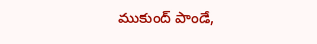ముకుంద్ పాండే,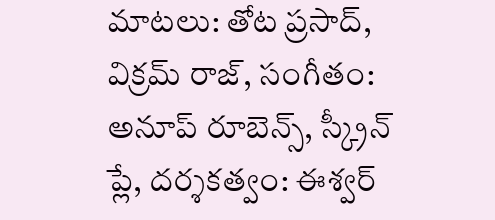మాటలు: తోట ప్రసాద్, విక్రమ్ రాజ్, సంగీతం: అనూప్ రూబెన్స్, స్క్రీన్ ప్లే, దర్శకత్వం: ఈశ్వర్